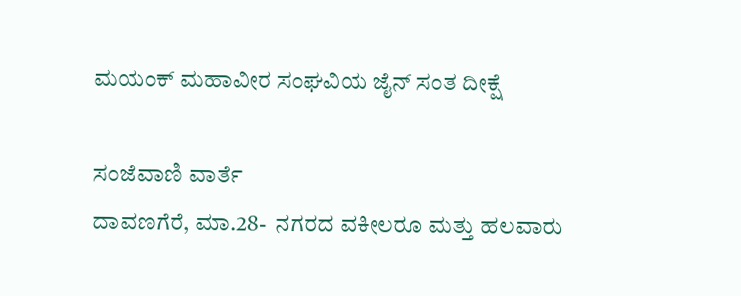ಮಯಂಕ್ ಮಹಾವೀರ ಸಂಘವಿಯ ಜೈನ್ ಸಂತ ದೀಕ್ಷೆ

ಸಂಜೆವಾಣಿ ವಾರ್ತೆ
ದಾವಣಗೆರೆ, ಮಾ.28-  ನಗರದ ವಕೀಲರೂ ಮತ್ತು ಹಲವಾರು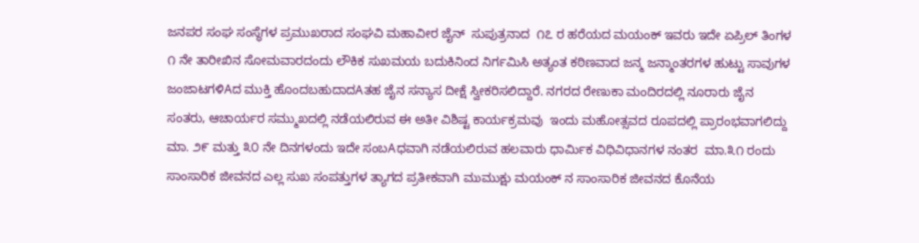ಜನಪರ ಸಂಘ ಸಂಸ್ಥೆಗಳ ಪ್ರಮುಖರಾದ ಸಂಘವಿ ಮಹಾವೀರ ಜೈನ್  ಸುಪುತ್ರನಾದ  ೧೭ ರ ಹರೆಯದ ಮಯಂಕ್ ಇವರು ಇದೇ ಏಪ್ರಿಲ್ ತಿಂಗಳ ೧ ನೇ ತಾರೀಖಿನ ಸೋಮವಾರದಂದು ಲೌಕಿಕ ಸುಖಮಯ ಬದುಕಿನಿಂದ ನಿರ್ಗಮಿಸಿ ಅತ್ಯಂತ ಕಠಿಣವಾದ ಜನ್ಮ ಜನ್ಮಾಂತರಗಳ ಹುಟ್ಟು ಸಾವುಗಳ ಜಂಜಾಟಗಳಿAದ ಮುಕ್ತಿ ಹೊಂದಬಹುದಾದAತಹ ಜೈನ ಸನ್ಯಾಸ ದೀಕ್ಷೆ ಸ್ವೀಕರಿಸಲಿದ್ದಾರೆ. ನಗರದ ರೇಣುಕಾ ಮಂದಿರದಲ್ಲಿ ನೂರಾರು ಜೈನ ಸಂತರು, ಆಚಾರ್ಯರ ಸಮ್ಮುಖದಲ್ಲಿ ನಡೆಯಲಿರುವ ಈ ಅತೀ ವಿಶಿಷ್ಟ ಕಾರ್ಯಕ್ರಮವು  ಇಂದು ಮಹೋತ್ಸವದ ರೂಪದಲ್ಲಿ ಪ್ರಾರಂಭವಾಗಲಿದ್ದು ಮಾ. ೨೯ ಮತ್ತು ೩೦ ನೇ ದಿನಗಳಂದು ಇದೇ ಸಂಬAಧವಾಗಿ ನಡೆಯಲಿರುವ ಹಲವಾರು ಧಾರ್ಮಿಕ ವಿಧಿವಿಧಾನಗಳ ನಂತರ  ಮಾ.೩೧ ರಂದು ಸಾಂಸಾರಿಕ ಜೀವನದ ಎಲ್ಲ ಸುಖ ಸಂಪತ್ತುಗಳ ತ್ಯಾಗದ ಪ್ರತೀಕವಾಗಿ ಮುಮುಕ್ಷು ಮಯಂಕ್ ನ ಸಾಂಸಾರಿಕ ಜೀವನದ ಕೊನೆಯ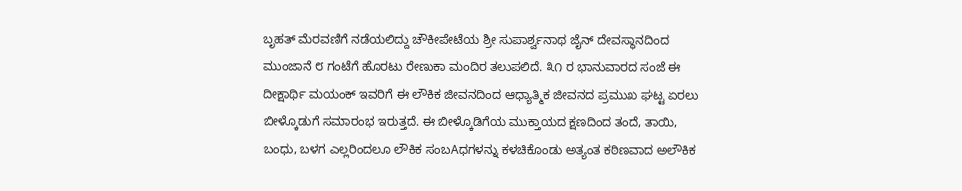ಬೃಹತ್ ಮೆರವಣಿಗೆ ನಡೆಯಲಿದ್ದು ಚೌಕೀಪೇಟೆಯ ಶ್ರೀ ಸುಪಾರ್ಶ್ವನಾಥ ಜೈನ್ ದೇವಸ್ಥಾನದಿಂದ ಮುಂಜಾನೆ ೮ ಗಂಟೆಗೆ ಹೊರಟು ರೇಣುಕಾ ಮಂದಿರ ತಲುಪಲಿದೆ. ೩೧ ರ ಭಾನುವಾರದ ಸಂಜೆ ಈ ದೀಕ್ಷಾರ್ಥಿ ಮಯಂಕ್ ಇವರಿಗೆ ಈ ಲೌಕಿಕ ಜೀವನದಿಂದ ಆಧ್ಯಾತ್ಮಿಕ ಜೀವನದ ಪ್ರಮುಖ ಘಟ್ಟ ಏರಲು ಬೀಳ್ಕೊಡುಗೆ ಸಮಾರಂಭ ಇರುತ್ತದೆ. ಈ ಬೀಳ್ಕೊಡಿಗೆಯ ಮುಕ್ತಾಯದ ಕ್ಷಣದಿಂದ ತಂದೆ, ತಾಯಿ, ಬಂಧು, ಬಳಗ ಎಲ್ಲರಿಂದಲೂ ಲೌಕಿಕ ಸಂಬAಧಗಳನ್ನು ಕಳಚಿಕೊಂಡು ಅತ್ಯಂತ ಕಠಿಣವಾದ ಅಲೌಕಿಕ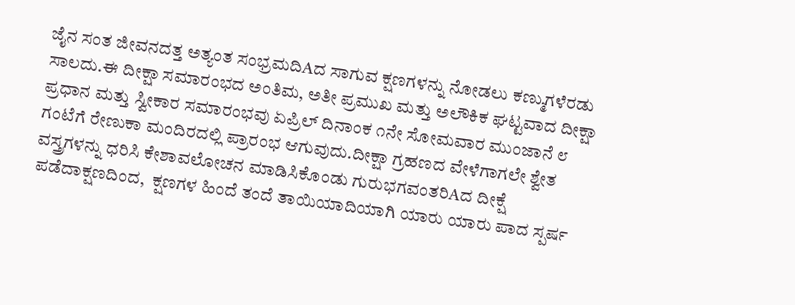ಜೈನ ಸಂತ ಜೀವನದತ್ತ ಅತ್ಯಂತ ಸಂಭ್ರಮದಿAದ ಸಾಗುವ ಕ್ಷಣಗಳನ್ನು ನೋಡಲು ಕಣ್ಮುಗಳೆರಡು ಸಾಲದು.ಈ ದೀಕ್ಷಾ ಸಮಾರಂಭದ ಅಂತಿಮ, ಅತೀ ಪ್ರಮುಖ ಮತ್ತು ಅಲೌಕಿಕ ಘಟ್ಟವಾದ ದೀಕ್ಷಾ ಪ್ರಧಾನ ಮತ್ತು ಸ್ವೀಕಾರ ಸಮಾರಂಭವು ಏಪ್ರಿಲ್ ದಿನಾಂಕ ೧ನೇ ಸೋಮವಾರ ಮುಂಜಾನೆ ೮ ಗಂಟೆಗೆ ರೇಣುಕಾ ಮಂದಿರದಲ್ಲಿ ಪ್ರಾರಂಭ ಆಗುವುದು.ದೀಕ್ಷಾ ಗ್ರಹಣದ ವೇಳೆಗಾಗಲೇ ಶ್ವೇತ ವಸ್ತ್ರಗಳನ್ನು ಧರಿಸಿ ಕೇಶಾವಲೋಚನ ಮಾಡಿಸಿಕೊಂಡು ಗುರುಭಗವಂತರಿAದ ದೀಕ್ಷೆ ಪಡೆದಾಕ್ಷಣದಿಂದ,  ಕ್ಷಣಗಳ ಹಿಂದೆ ತಂದೆ ತಾಯಿಯಾದಿಯಾಗಿ ಯಾರು ಯಾರು ಪಾದ ಸ್ಪರ್ಷ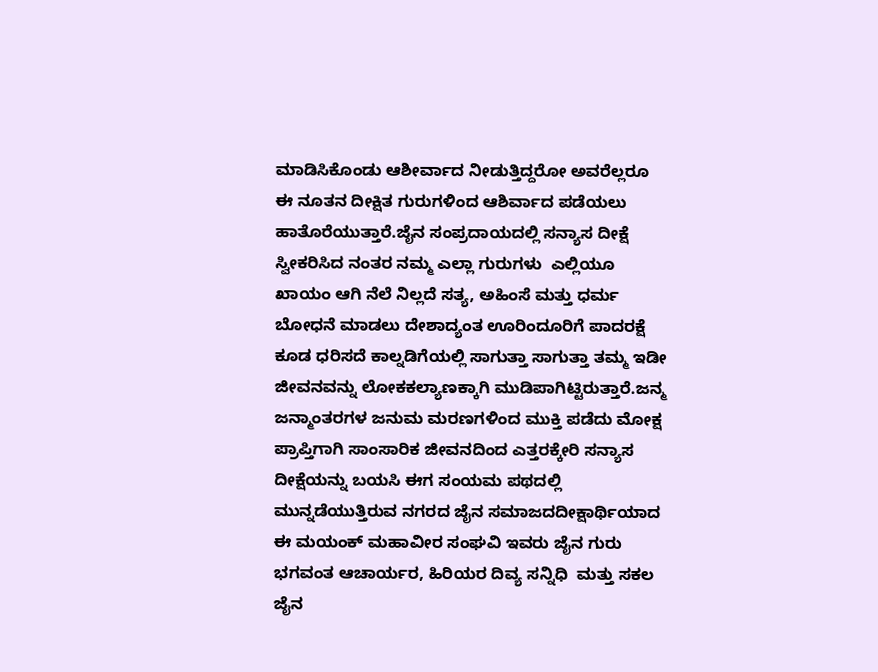ಮಾಡಿಸಿಕೊಂಡು ಆಶೀರ್ವಾದ ನೀಡುತ್ತಿದ್ದರೋ ಅವರೆಲ್ಲರೂ ಈ ನೂತನ ದೀಕ್ಷಿತ ಗುರುಗಳಿಂದ ಆಶಿರ್ವಾದ ಪಡೆಯಲು ಹಾತೊರೆಯುತ್ತಾರೆ.ಜೈನ ಸಂಪ್ರದಾಯದಲ್ಲಿ ಸನ್ಯಾಸ ದೀಕ್ಷೆ ಸ್ವೀಕರಿಸಿದ ನಂತರ ನಮ್ಮ ಎಲ್ಲಾ ಗುರುಗಳು  ಎಲ್ಲಿಯೂ ಖಾಯಂ ಆಗಿ ನೆಲೆ ನಿಲ್ಲದೆ ಸತ್ಯ, ಅಹಿಂಸೆ ಮತ್ತು ಧರ್ಮ ಬೋಧನೆ ಮಾಡಲು ದೇಶಾದ್ಯಂತ ಊರಿಂದೂರಿಗೆ ಪಾದರಕ್ಷೆ ಕೂಡ ಧರಿಸದೆ ಕಾಲ್ನಡಿಗೆಯಲ್ಲಿ ಸಾಗುತ್ತಾ ಸಾಗುತ್ತಾ ತಮ್ಮ ಇಡೀ ಜೀವನವನ್ನು ಲೋಕಕಲ್ಯಾಣಕ್ಕಾಗಿ ಮುಡಿಪಾಗಿಟ್ಟಿರುತ್ತಾರೆ.ಜನ್ಮ ಜನ್ಮಾಂತರಗಳ ಜನುಮ ಮರಣಗಳಿಂದ ಮುಕ್ತಿ ಪಡೆದು ಮೋಕ್ಷ ಪ್ರಾಪ್ತಿಗಾಗಿ ಸಾಂಸಾರಿಕ ಜೀವನದಿಂದ ಎತ್ತರಕ್ಕೇರಿ ಸನ್ಯಾಸ ದೀಕ್ಷೆಯನ್ನು ಬಯಸಿ ಈಗ ಸಂಯಮ ಪಥದಲ್ಲಿ ಮುನ್ನಡೆಯುತ್ತಿರುವ ನಗರದ ಜೈನ ಸಮಾಜದದೀಕ್ಷಾರ್ಥಿಯಾದ ಈ ಮಯಂಕ್ ಮಹಾವೀರ ಸಂಘವಿ ಇವರು ಜೈನ ಗುರು ಭಗವಂತ ಆಚಾರ್ಯರ, ಹಿರಿಯರ ದಿವ್ಯ ಸನ್ನಿಧಿ  ಮತ್ತು ಸಕಲ ಜೈನ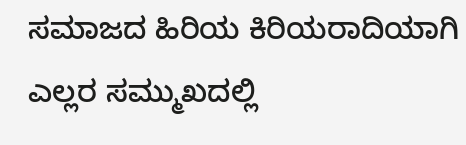ಸಮಾಜದ ಹಿರಿಯ ಕಿರಿಯರಾದಿಯಾಗಿ ಎಲ್ಲರ ಸಮ್ಮುಖದಲ್ಲಿ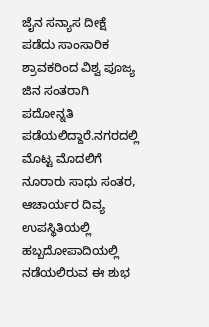ಜೈನ ಸನ್ಯಾಸ ದೀಕ್ಷೆ ಪಡೆದು ಸಾಂಸಾರಿಕ ಶ್ರಾವಕರಿಂದ ವಿಶ್ವ ಪೂಜ್ಯ ಜಿನ ಸಂತರಾಗಿ ಪದೋನ್ನತಿ ಪಡೆಯಲಿದ್ದಾರೆ.ನಗರದಲ್ಲಿ ಮೊಟ್ಟ ಮೊದಲಿಗೆ ನೂರಾರು ಸಾಧು ಸಂತರ, ಆಚಾರ್ಯರ ದಿವ್ಯ ಉಪಸ್ಥಿತಿಯಲ್ಲಿ ಹಬ್ಬದೋಪಾದಿಯಲ್ಲಿ ನಡೆಯಲಿರುವ ಈ ಶುಭ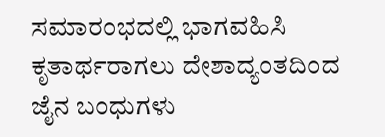ಸಮಾರಂಭದಲ್ಲಿ ಭಾಗವಹಿಸಿ ಕೃತಾರ್ಥರಾಗಲು ದೇಶಾದ್ಯಂತದಿಂದ ಜೈನ ಬಂಧುಗಳು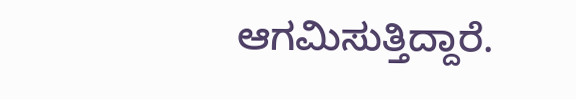ಆಗಮಿಸುತ್ತಿದ್ದಾರೆ.